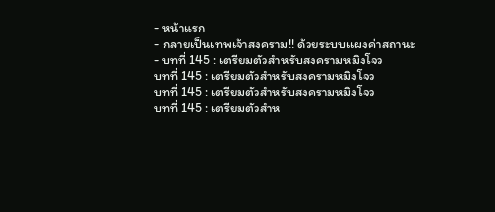- หน้าแรก
- กลายเป็นเทพเจ้าสงคราม!! ด้วยระบบเเผงค่าสถานะ
- บทที่ 145 : เตรียมตัวสำหรับสงครามหมิงโจว
บทที่ 145 : เตรียมตัวสำหรับสงครามหมิงโจว
บทที่ 145 : เตรียมตัวสำหรับสงครามหมิงโจว
บทที่ 145 : เตรียมตัวสำห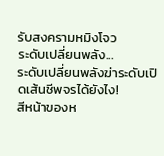รับสงครามหมิงโจว
ระดับเปลี่ยนพลัง...
ระดับเปลี่ยนพลังฆ่าระดับเปิดเส้นชีพจรได้ยังไง!
สีหน้าของห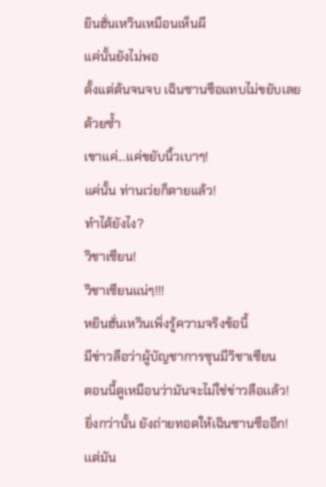ยินฮั่นเหวินเหมือนเห็นผี
แค่นั้นยังไม่พอ
ตั้งแต่ต้นจนจบ เฉินซานซือแทบไม่ขยับเลยด้วยซ้ำ
เขาแค่...แค่ขยับนิ้วเบาๆ!
แค่นั้น ท่านเว่ยก็ตายแล้ว!
ทำได้ยังไง?
วิชาเซียน!
วิชาเซียนแน่ๆ!!!
หยินฮั่นเหวินเพิ่งรู้ความจริงข้อนี้
มีข่าวลือว่าผู้บัญชาการซุนมีวิชาเซียน
ตอนนี้ดูเหมือนว่ามันจะไม่ใช่ข่าวลือเเล้ว!
ยิ่งกว่านั้น ยังถ่ายทอดให้เฉินซานซืออีก!
เเต่มัน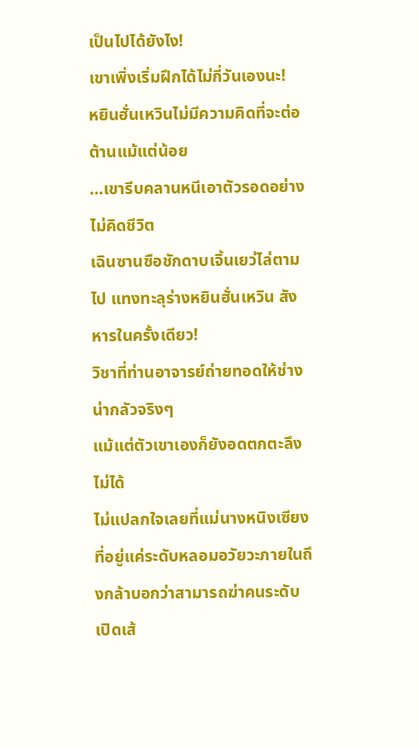เป็นไปได้ยังไง!
เขาเพิ่งเริ่มฝึกได้ไม่กี่วันเองนะ!
หยินฮั่นเหวินไม่มีความคิดที่จะต่อต้านแม้แต่น้อย
…เขารีบคลานหนีเอาตัวรอดอย่างไม่คิดชีวิต
เฉินซานซือชักดาบเจิ้นเยว่ไล่ตามไป แทงทะลุร่างหยินฮั่นเหวิน สังหารในครั้งเดียว!
วิชาที่ท่านอาจารย์ถ่ายทอดให้ช่างน่ากลัวจริงๆ
แม้แต่ตัวเขาเองก็ยังอดตกตะลึงไม่ได้
ไม่แปลกใจเลยที่แม่นางหนิงเซียงที่อยู่แค่ระดับหลอมอวัยวะภายในถึงกล้าบอกว่าสามารถฆ่าคนระดับเปิดเส้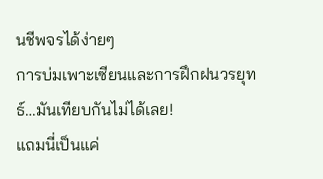นชีพจรได้ง่ายๆ
การบ่มเพาะเซียนและการฝึกฝนวรยุทธ์…มันเทียบกันไม่ได้เลย!
แถมนี่เป็นแค่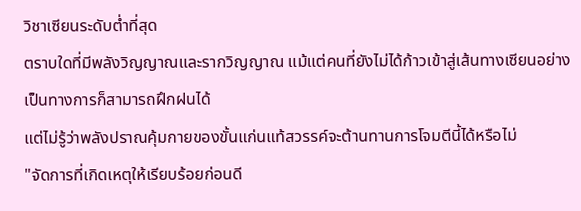วิชาเซียนระดับต่ำที่สุด
ตราบใดที่มีพลังวิญญาณและรากวิญญาณ แม้แต่คนที่ยังไม่ได้ก้าวเข้าสู่เส้นทางเซียนอย่างเป็นทางการก็สามารถฝึกฝนได้
แต่ไม่รู้ว่าพลังปราณคุ้มกายของขั้นแก่นแท้สวรรค์จะต้านทานการโจมตีนี้ได้หรือไม่
"จัดการที่เกิดเหตุให้เรียบร้อยก่อนดี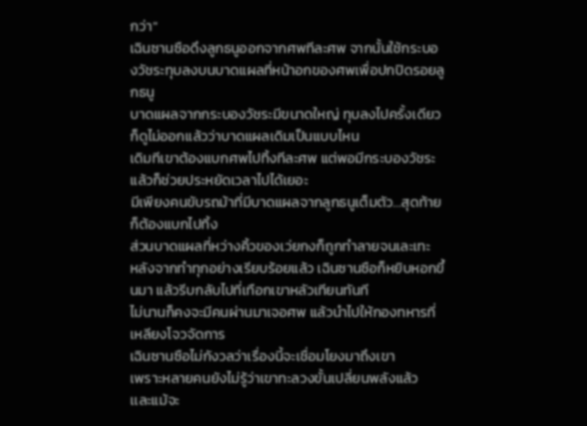กว่า"
เฉินซานซือดึงลูกธนูออกจากศพทีละศพ จากนั้นใช้กระบองวัชระทุบลงบนบาดแผลที่หน้าอกของศพเพื่อปกปิดรอยลูกธนู
บาดแผลจากกระบองวัชระมีขนาดใหญ่ ทุบลงไปครั้งเดียวก็ดูไม่ออกแล้วว่าบาดแผลเดิมเป็นแบบไหน
เดิมทีเขาต้องแบกศพไปทิ้งทีละศพ แต่พอมีกระบองวัชระแล้วก็ช่วยประหยัดเวลาไปได้เยอะ
มีเพียงคนขับรถม้าที่มีบาดแผลจากลูกธนูเต็มตัว…สุดท้ายก็ต้องแบกไปทิ้ง
ส่วนบาดแผลที่หว่างคิ้วของเว่ยกงก็ถูกทำลายจนเละเทะ
หลังจากทำทุกอย่างเรียบร้อยแล้ว เฉินซานซือก็หยิบหอกขึ้นมา แล้วรีบกลับไปที่เทือกเขาหลัวเทียนทันที
ไม่นานก็คงจะมีคนผ่านมาเจอศพ แล้วนำไปให้กองทหารที่เหลียงโจวจัดการ
เฉินซานซือไม่กังวลว่าเรื่องนี้จะเชื่อมโยงมาถึงเขา
เพราะหลายคนยังไม่รู้ว่าเขาทะลวงขั้นเปลี่ยนพลังแล้ว
เเละแม้จะ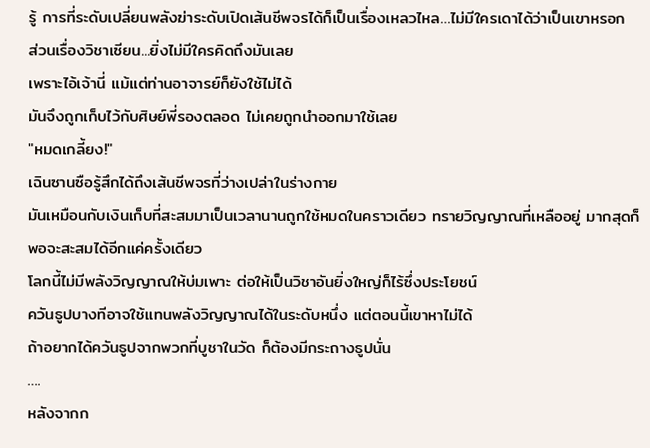รู้ การที่ระดับเปลี่ยนพลังฆ่าระดับเปิดเส้นชีพจรได้ก็เป็นเรื่องเหลวไหล…ไม่มีใครเดาได้ว่าเป็นเขาหรอก
ส่วนเรื่องวิชาเซียน...ยิ่งไม่มีใครคิดถึงมันเลย
เพราะไอ้เจ้านี่ แม้แต่ท่านอาจารย์ก็ยังใช้ไม่ได้
มันจึงถูกเก็บไว้กับศิษย์พี่รองตลอด ไม่เคยถูกนำออกมาใช้เลย
"หมดเกลี้ยง!"
เฉินซานซือรู้สึกได้ถึงเส้นชีพจรที่ว่างเปล่าในร่างกาย
มันเหมือนกับเงินเก็บที่สะสมมาเป็นเวลานานถูกใช้หมดในคราวเดียว ทรายวิญญาณที่เหลืออยู่ มากสุดก็พอจะสะสมได้อีกแค่ครั้งเดียว
โลกนี้ไม่มีพลังวิญญาณให้บ่มเพาะ ต่อให้เป็นวิชาอันยิ่งใหญ่ก็ไร้ซึ่งประโยชน์
ควันธูปบางทีอาจใช้แทนพลังวิญญาณได้ในระดับหนึ่ง แต่ตอนนี้เขาหาไม่ได้
ถ้าอยากได้ควันธูปจากพวกที่บูชาในวัด ก็ต้องมีกระถางธูปนั่น
….
หลังจากก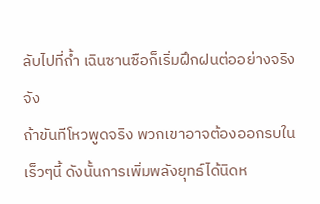ลับไปที่ถ้ำ เฉินซานซือก็เริ่มฝึกฝนต่ออย่างจริงจัง
ถ้าขันทีโหวพูดจริง พวกเขาอาจต้องออกรบในเร็วๆนี้ ดังนั้นการเพิ่มพลังยุทธ์ได้นิดห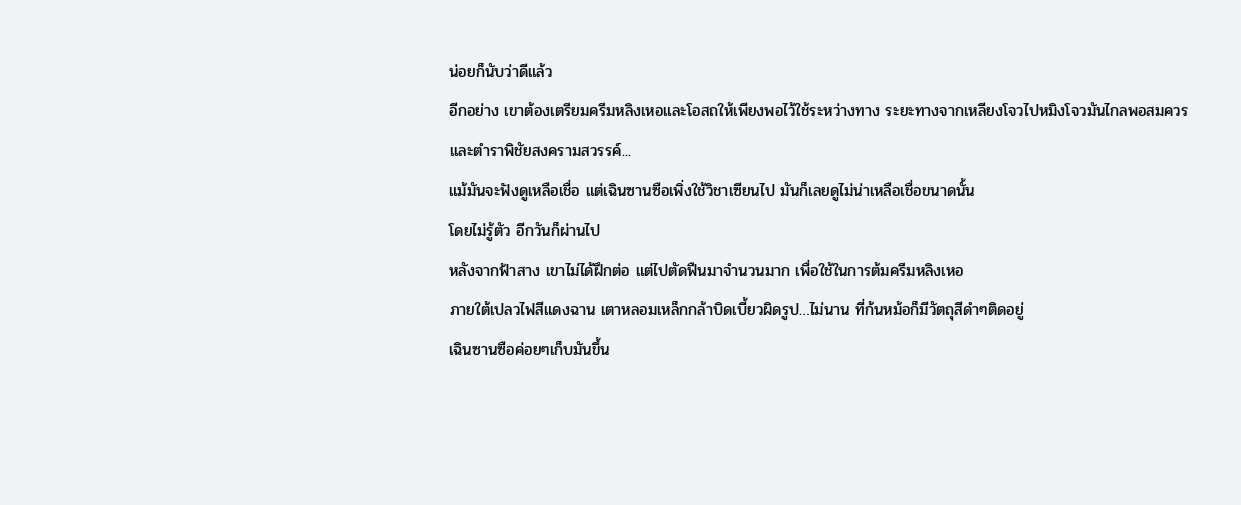น่อยก็นับว่าดีแล้ว
อีกอย่าง เขาต้องเตรียมครีมหลิงเหอและโอสถให้เพียงพอไว้ใช้ระหว่างทาง ระยะทางจากเหลียงโจวไปหมิงโจวมันไกลพอสมควร
เเละตำราพิชัยสงครามสวรรค์...
แม้มันจะฟังดูเหลือเชื่อ แต่เฉินซานซือเพิ่งใช้วิชาเซียนไป มันก็เลยดูไม่น่าเหลือเชื่อขนาดนั้น
โดยไม่รู้ตัว อีกวันก็ผ่านไป
หลังจากฟ้าสาง เขาไม่ได้ฝึกต่อ แต่ไปตัดฟืนมาจำนวนมาก เพื่อใช้ในการต้มครีมหลิงเหอ
ภายใต้เปลวไฟสีแดงฉาน เตาหลอมเหล็กกล้าบิดเบี้ยวผิดรูป…ไม่นาน ที่ก้นหม้อก็มีวัตถุสีดำๆติดอยู่
เฉินซานซือค่อยๆเก็บมันขึ้น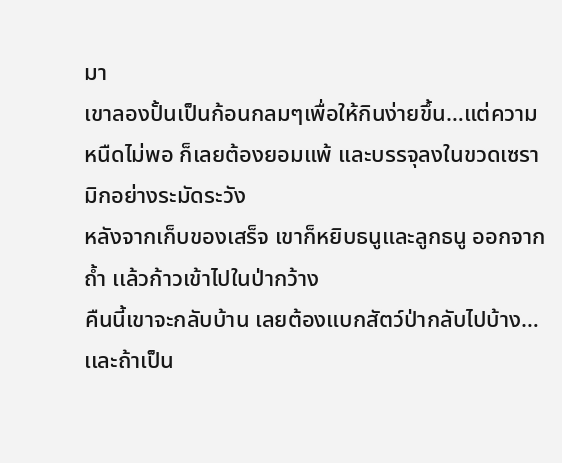มา
เขาลองปั้นเป็นก้อนกลมๆเพื่อให้กินง่ายขึ้น…แต่ความหนืดไม่พอ ก็เลยต้องยอมแพ้ เเละบรรจุลงในขวดเซรามิกอย่างระมัดระวัง
หลังจากเก็บของเสร็จ เขาก็หยิบธนูและลูกธนู ออกจากถ้ำ เเล้วก้าวเข้าไปในป่ากว้าง
คืนนี้เขาจะกลับบ้าน เลยต้องแบกสัตว์ป่ากลับไปบ้าง…เเละถ้าเป็น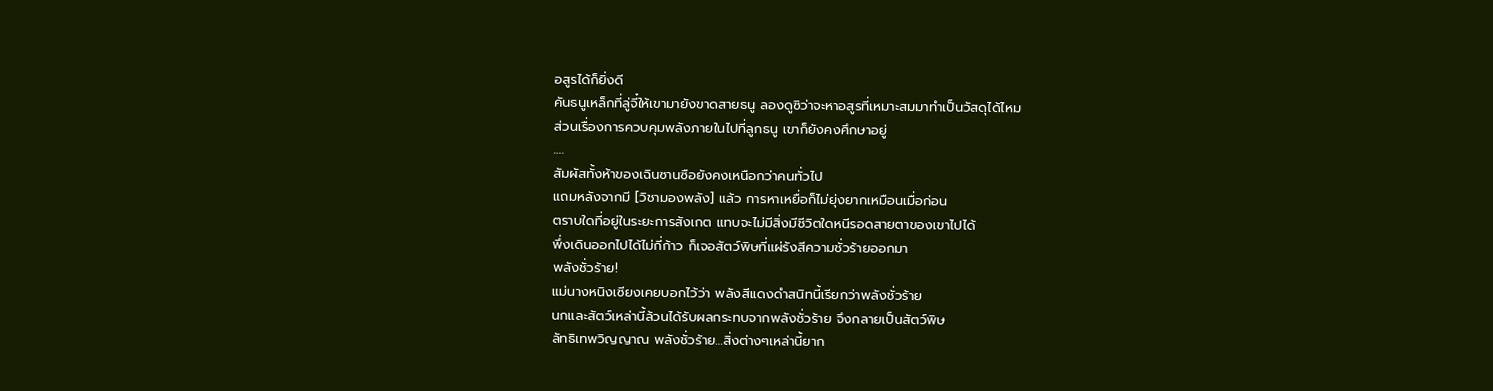อสูรได้ก็ยิ่งดี
คันธนูเหล็กที่ลู่จี๋ให้เขามายังขาดสายธนู ลองดูซิว่าจะหาอสูรที่เหมาะสมมาทำเป็นวัสดุได้ไหม
ส่วนเรื่องการควบคุมพลังภายในไปที่ลูกธนู เขาก็ยังคงศึกษาอยู่
….
สัมผัสทั้งห้าของเฉินซานซือยังคงเหนือกว่าคนทั่วไป
แถมหลังจากมี [วิชามองพลัง] แล้ว การหาเหยื่อก็ไม่ยุ่งยากเหมือนเมื่อก่อน
ตราบใดที่อยู่ในระยะการสังเกต แทบจะไม่มีสิ่งมีชีวิตใดหนีรอดสายตาของเขาไปได้
พึ่งเดินออกไปได้ไม่กี่ก้าว ก็เจอสัตว์พิษที่แผ่รังสีความชั่วร้ายออกมา
พลังชั่วร้าย!
แม่นางหนิงเซียงเคยบอกไว้ว่า พลังสีเเดงดำสนิทนี้เรียกว่าพลังชั่วร้าย
นกและสัตว์เหล่านี้ล้วนได้รับผลกระทบจากพลังชั่วร้าย จึงกลายเป็นสัตว์พิษ
ลัทธิเทพวิญญาณ พลังชั่วร้าย…สิ่งต่างๆเหล่านี้ยาก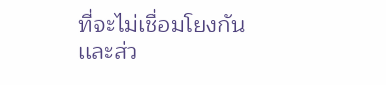ที่จะไม่เชื่อมโยงกัน
เเละส่ว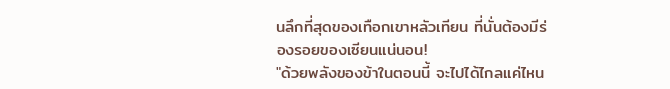นลึกที่สุดของเทือกเขาหลัวเทียน ที่นั่นต้องมีร่องรอยของเซียนแน่นอน!
"ด้วยพลังของข้าในตอนนี้ จะไปได้ไกลแค่ไหน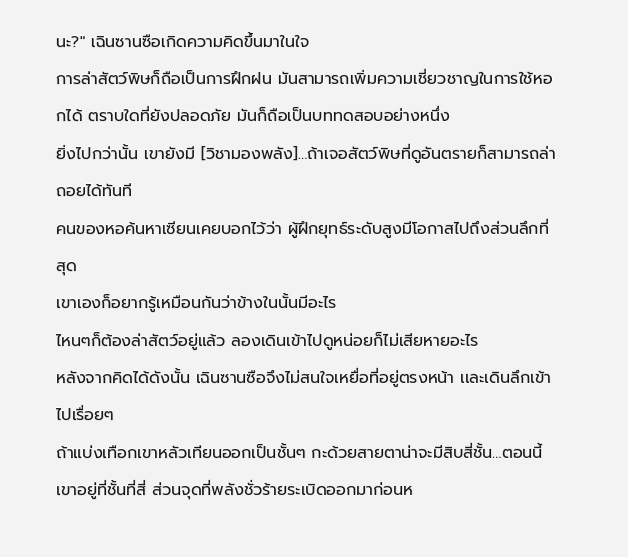นะ?" เฉินซานซือเกิดความคิดขึ้นมาในใจ
การล่าสัตว์พิษก็ถือเป็นการฝึกฝน มันสามารถเพิ่มความเชี่ยวชาญในการใช้หอกได้ ตราบใดที่ยังปลอดภัย มันก็ถือเป็นบททดสอบอย่างหนึ่ง
ยิ่งไปกว่านั้น เขายังมี [วิชามองพลัง]…ถ้าเจอสัตว์พิษที่ดูอันตรายก็สามารถล่าถอยได้ทันที
คนของหอค้นหาเซียนเคยบอกไว้ว่า ผู้ฝึกยุทธ์ระดับสูงมีโอกาสไปถึงส่วนลึกที่สุด
เขาเองก็อยากรู้เหมือนกันว่าข้างในนั้นมีอะไร
ไหนๆก็ต้องล่าสัตว์อยู่แล้ว ลองเดินเข้าไปดูหน่อยก็ไม่เสียหายอะไร
หลังจากคิดได้ดังนั้น เฉินซานซือจึงไม่สนใจเหยื่อที่อยู่ตรงหน้า เเละเดินลึกเข้าไปเรื่อยๆ
ถ้าแบ่งเทือกเขาหลัวเทียนออกเป็นชั้นๆ กะด้วยสายตาน่าจะมีสิบสี่ชั้น…ตอนนี้เขาอยู่ที่ชั้นที่สี่ ส่วนจุดที่พลังชั่วร้ายระเบิดออกมาก่อนห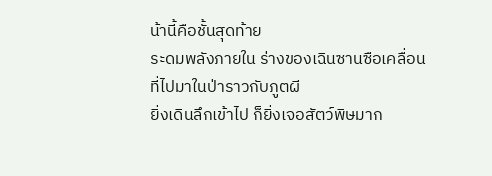น้านี้คือชั้นสุดท้าย
ระดมพลังภายใน ร่างของเฉินซานซือเคลื่อนที่ไปมาในป่าราวกับภูตผี
ยิ่งเดินลึกเข้าไป ก็ยิ่งเจอสัตว์พิษมาก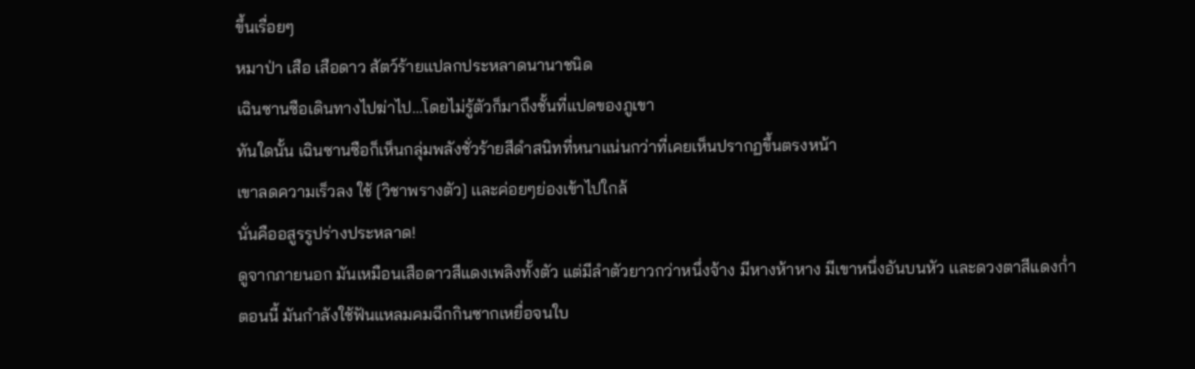ขึ้นเรื่อยๆ
หมาป่า เสือ เสือดาว สัตว์ร้ายแปลกประหลาดนานาชนิด
เฉินซานซือเดินทางไปฆ่าไป…โดยไม่รู้ตัวก็มาถึงชั้นที่แปดของภูเขา
ทันใดนั้น เฉินซานซือก็เห็นกลุ่มพลังชั่วร้ายสีดำสนิทที่หนาแน่นกว่าที่เคยเห็นปรากฏขึ้นตรงหน้า
เขาลดความเร็วลง ใช้ [วิชาพรางตัว] เเละค่อยๆย่องเข้าไปใกล้
นั่นคืออสูรรูปร่างประหลาด!
ดูจากภายนอก มันเหมือนเสือดาวสีแดงเพลิงทั้งตัว แต่มีลำตัวยาวกว่าหนึ่งจ้าง มีหางห้าหาง มีเขาหนึ่งอันบนหัว เเละดวงตาสีแดงก่ำ
ตอนนี้ มันกำลังใช้ฟันแหลมคมฉีกกินซากเหยื่อจนใบ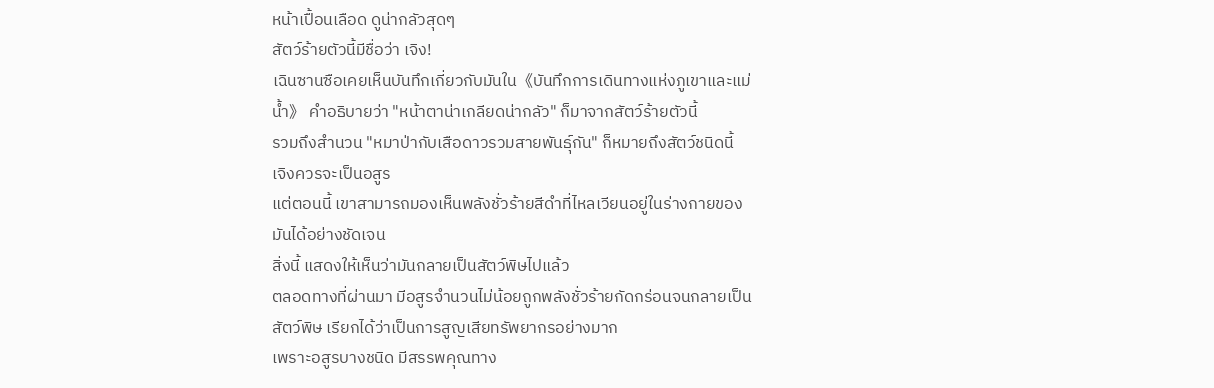หน้าเปื้อนเลือด ดูน่ากลัวสุดๆ
สัตว์ร้ายตัวนี้มีชื่อว่า เจิง!
เฉินซานซือเคยเห็นบันทึกเกี่ยวกับมันใน《บันทึกการเดินทางแห่งภูเขาและแม่น้ำ》 คำอธิบายว่า "หน้าตาน่าเกลียดน่ากลัว" ก็มาจากสัตว์ร้ายตัวนี้
รวมถึงสำนวน "หมาป่ากับเสือดาวรวมสายพันธุ์กัน" ก็หมายถึงสัตว์ชนิดนี้
เจิงควรจะเป็นอสูร
แต่ตอนนี้ เขาสามารถมองเห็นพลังชั่วร้ายสีดำที่ไหลเวียนอยู่ในร่างกายของมันได้อย่างชัดเจน
สิ่งนี้ แสดงให้เห็นว่ามันกลายเป็นสัตว์พิษไปแล้ว
ตลอดทางที่ผ่านมา มีอสูรจำนวนไม่น้อยถูกพลังชั่วร้ายกัดกร่อนจนกลายเป็นสัตว์พิษ เรียกได้ว่าเป็นการสูญเสียทรัพยากรอย่างมาก
เพราะอสูรบางชนิด มีสรรพคุณทาง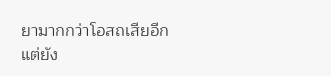ยามากกว่าโอสถเสียอีก
แต่ยัง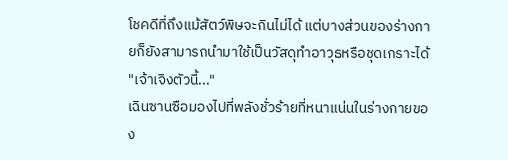โชคดีที่ถึงแม้สัตว์พิษจะกินไม่ได้ แต่บางส่วนของร่างกายก็ยังสามารถนำมาใช้เป็นวัสดุทำอาวุธหรือชุดเกราะได้
"เจ้าเจิงตัวนี้..."
เฉินซานซือมองไปที่พลังชั่วร้ายที่หนาแน่นในร่างกายของ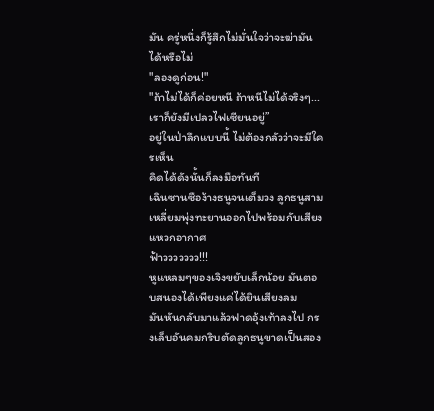มัน ครู่หนึ่งก็รู้สึกไม่มั่นใจว่าจะฆ่ามันได้หรือไม่
"ลองดูก่อน!"
"ถ้าไม่ได้ก็ค่อยหนี ถ้าหนีไม่ได้จริงๆ...เราก็ยังมีเปลวไฟเซียนอยู่”
อยู่ในป่าลึกแบบนี้ ไม่ต้องกลัวว่าจะมีใครเห็น
คิดได้ดังนั้นก็ลงมือทันที
เฉินซานซือง้างธนูจนเต็มวง ลูกธนูสามเหลี่ยมพุ่งทะยานออกไปพร้อมกับเสียงแหวกอากาศ
ฟ้าววววววว!!!
หูแหลมๆของเจิงขยับเล็กน้อย มันตอบสนองได้เพียงแค่ได้ยินเสียงลม
มันหันกลับมาแล้วฟาดอุ้งเท้าลงไป กรงเล็บอันคมกริบตัดลูกธนูขาดเป็นสอง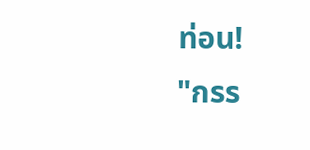ท่อน!
"กรร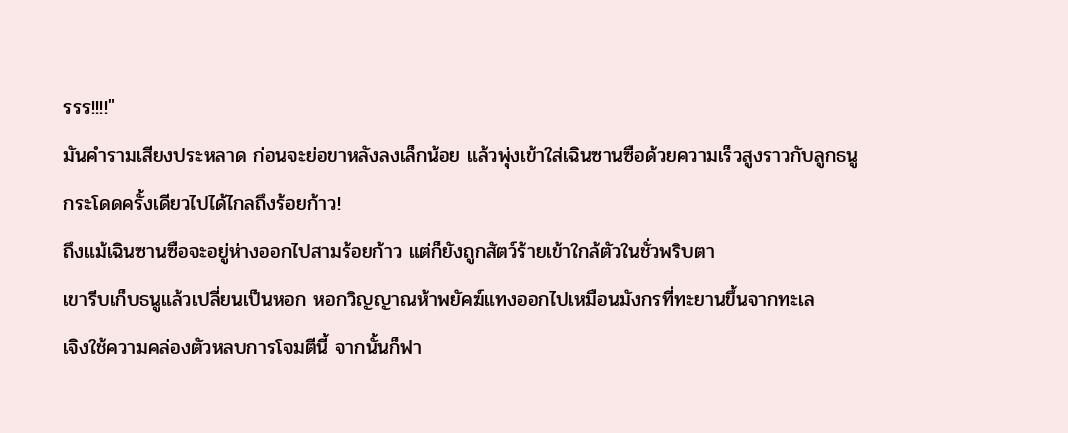รรร!!!!"
มันคำรามเสียงประหลาด ก่อนจะย่อขาหลังลงเล็กน้อย แล้วพุ่งเข้าใส่เฉินซานซือด้วยความเร็วสูงราวกับลูกธนู
กระโดดครั้งเดียวไปได้ไกลถึงร้อยก้าว!
ถึงแม้เฉินซานซือจะอยู่ห่างออกไปสามร้อยก้าว แต่ก็ยังถูกสัตว์ร้ายเข้าใกล้ตัวในชั่วพริบตา
เขารีบเก็บธนูแล้วเปลี่ยนเป็นหอก หอกวิญญาณห้าพยัคฆ์แทงออกไปเหมือนมังกรที่ทะยานขึ้นจากทะเล
เจิงใช้ความคล่องตัวหลบการโจมตีนี้ จากนั้นก็ฟา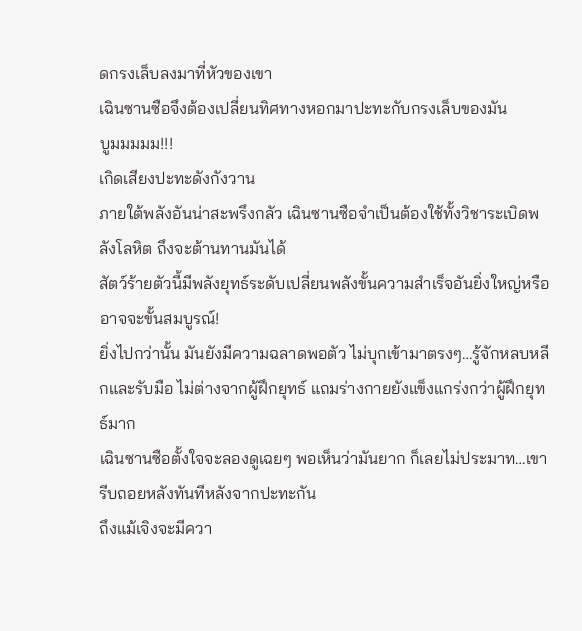ดกรงเล็บลงมาที่หัวของเขา
เฉินซานซือจึงต้องเปลี่ยนทิศทางหอกมาปะทะกับกรงเล็บของมัน
บูมมมมม!!!
เกิดเสียงปะทะดังกังวาน
ภายใต้พลังอันน่าสะพรึงกลัว เฉินซานซือจำเป็นต้องใช้ทั้งวิชาระเบิดพลังโลหิต ถึงจะต้านทานมันได้
สัตว์ร้ายตัวนี้มีพลังยุทธ์ระดับเปลี่ยนพลังขั้นความสำเร็จอันยิ่งใหญ่หรืออาจจะขั้นสมบูรณ์!
ยิ่งไปกว่านั้น มันยังมีความฉลาดพอตัว ไม่บุกเข้ามาตรงๆ…รู้จักหลบหลีกและรับมือ ไม่ต่างจากผู้ฝึกยุทธ์ แถมร่างกายยังแข็งแกร่งกว่าผู้ฝึกยุทธ์มาก
เฉินซานซือตั้งใจจะลองดูเฉยๆ พอเห็นว่ามันยาก ก็เลยไม่ประมาท…เขารีบถอยหลังทันทีหลังจากปะทะกัน
ถึงแม้เจิงจะมีควา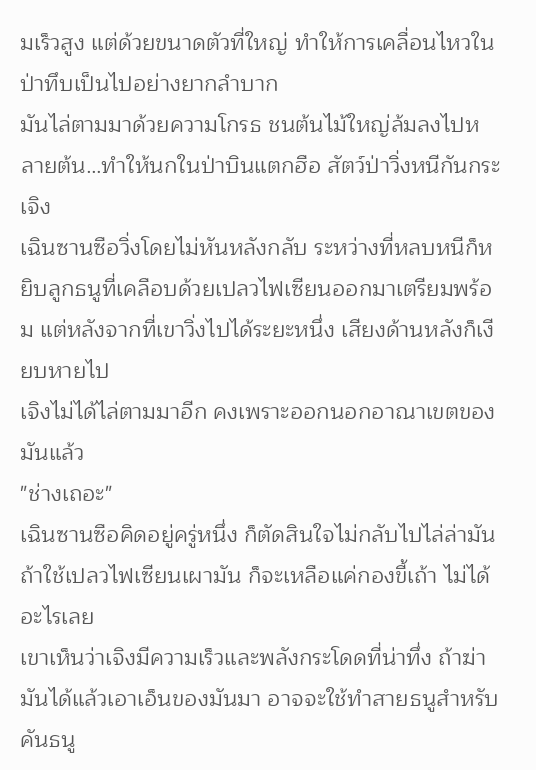มเร็วสูง แต่ด้วยขนาดตัวที่ใหญ่ ทำให้การเคลื่อนไหวในป่าทึบเป็นไปอย่างยากลำบาก
มันไล่ตามมาด้วยความโกรธ ชนต้นไม้ใหญ่ล้มลงไปหลายต้น…ทำให้นกในป่าบินแตกฮือ สัตว์ป่าวิ่งหนีกันกระเจิง
เฉินซานซือวิ่งโดยไม่หันหลังกลับ ระหว่างที่หลบหนีก็หยิบลูกธนูที่เคลือบด้วยเปลวไฟเซียนออกมาเตรียมพร้อม แต่หลังจากที่เขาวิ่งไปได้ระยะหนึ่ง เสียงด้านหลังก็เงียบหายไป
เจิงไม่ได้ไล่ตามมาอีก คงเพราะออกนอกอาณาเขตของมันแล้ว
"ช่างเถอะ"
เฉินซานซือคิดอยู่ครู่หนึ่ง ก็ตัดสินใจไม่กลับไปไล่ล่ามัน
ถ้าใช้เปลวไฟเซียนเผามัน ก็จะเหลือแค่กองขี้เถ้า ไม่ได้อะไรเลย
เขาเห็นว่าเจิงมีความเร็วและพลังกระโดดที่น่าทึ่ง ถ้าฆ่ามันได้แล้วเอาเอ็นของมันมา อาจจะใช้ทำสายธนูสำหรับคันธนู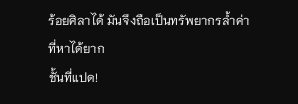ร้อยศิลาได้ มันจึงถือเป็นทรัพยากรล้ำค่าที่หาได้ยาก
ชั้นที่แปด!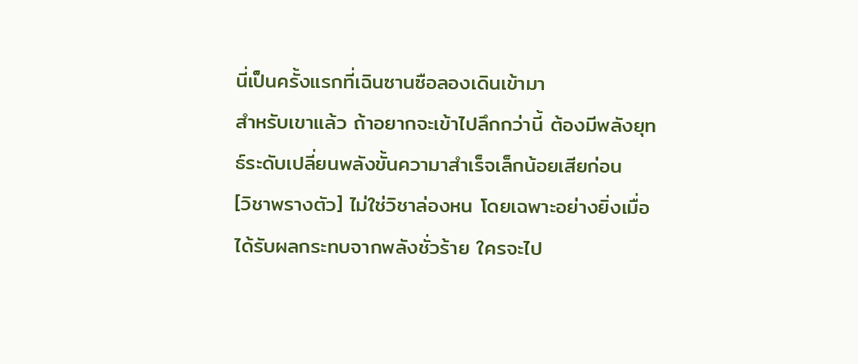นี่เป็นครั้งแรกที่เฉินซานซือลองเดินเข้ามา
สำหรับเขาแล้ว ถ้าอยากจะเข้าไปลึกกว่านี้ ต้องมีพลังยุทธ์ระดับเปลี่ยนพลังขั้นความาสำเร็จเล็กน้อยเสียก่อน
[วิชาพรางตัว] ไม่ใช่วิชาล่องหน โดยเฉพาะอย่างยิ่งเมื่อได้รับผลกระทบจากพลังชั่วร้าย ใครจะไป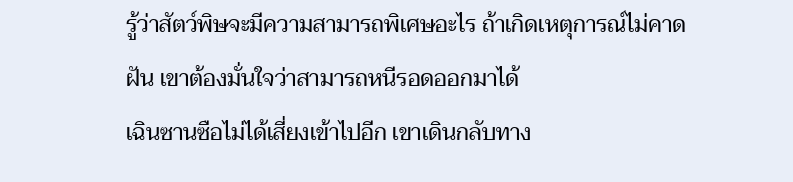รู้ว่าสัตว์พิษจะมีความสามารถพิเศษอะไร ถ้าเกิดเหตุการณ์ไม่คาดฝัน เขาต้องมั่นใจว่าสามารถหนีรอดออกมาได้
เฉินซานซือไม่ได้เสี่ยงเข้าไปอีก เขาเดินกลับทาง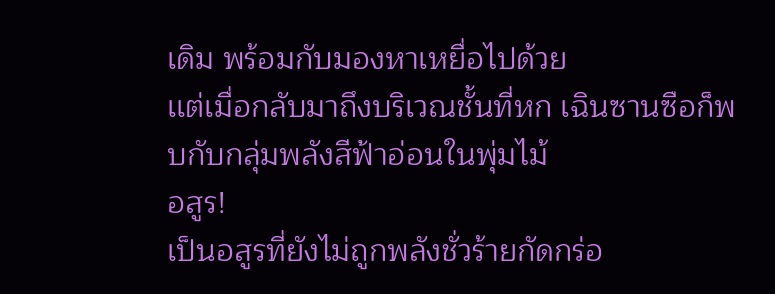เดิม พร้อมกับมองหาเหยื่อไปด้วย
เเต่เมื่อกลับมาถึงบริเวณชั้นที่หก เฉินซานซือก็พบกับกลุ่มพลังสีฟ้าอ่อนในพุ่มไม้
อสูร!
เป็นอสูรที่ยังไม่ถูกพลังชั่วร้ายกัดกร่อ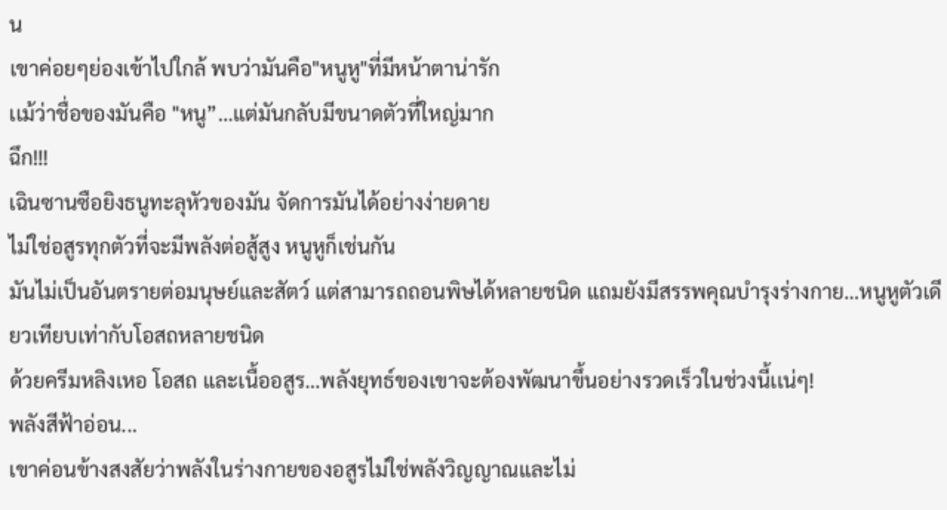น
เขาค่อยๆย่องเข้าไปใกล้ พบว่ามันคือ"หนูหู"ที่มีหน้าตาน่ารัก
เเม้ว่าชื่อของมันคือ "หนู”…แต่มันกลับมีขนาดตัวที่ใหญ่มาก
ฉึก!!!
เฉินซานซือยิงธนูทะลุหัวของมัน จัดการมันได้อย่างง่ายดาย
ไม่ใช่อสูรทุกตัวที่จะมีพลังต่อสู้สูง หนูหูก็เช่นกัน
มันไม่เป็นอันตรายต่อมนุษย์และสัตว์ แต่สามารถถอนพิษได้หลายชนิด แถมยังมีสรรพคุณบำรุงร่างกาย…หนูหูตัวเดียวเทียบเท่ากับโอสถหลายชนิด
ด้วยครีมหลิงเหอ โอสถ และเนื้ออสูร…พลังยุทธ์ของเขาจะต้องพัฒนาขึ้นอย่างรวดเร็วในช่วงนี้เเน่ๆ!
พลังสีฟ้าอ่อน...
เขาค่อนข้างสงสัยว่าพลังในร่างกายของอสูรไม่ใช่พลังวิญญาณและไม่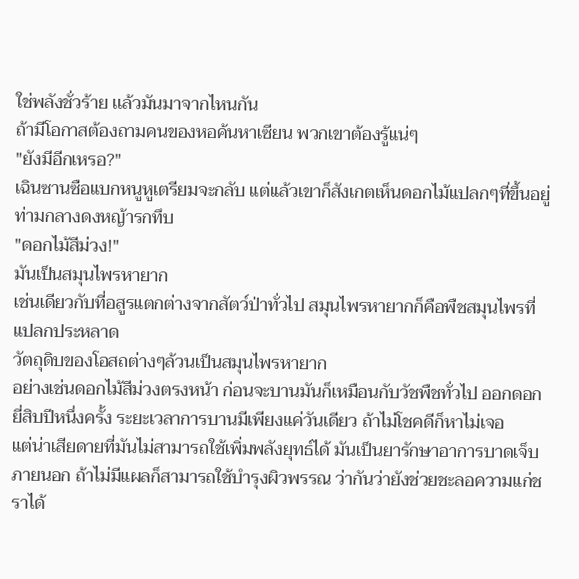ใช่พลังชั่วร้าย เเล้วมันมาจากไหนกัน
ถ้ามีโอกาสต้องถามคนของหอค้นหาเซียน พวกเขาต้องรู้แน่ๆ
"ยังมีอีกเหรอ?"
เฉินซานซือแบกหนูหูเตรียมจะกลับ แต่เเล้วเขาก็สังเกตเห็นดอกไม้แปลกๆที่ขึ้นอยู่ท่ามกลางดงหญ้ารกทึบ
"ดอกไม้สีม่วง!"
มันเป็นสมุนไพรหายาก
เช่นเดียวกับที่อสูรแตกต่างจากสัตว์ป่าทั่วไป สมุนไพรหายากก็คือพืชสมุนไพรที่แปลกประหลาด
วัตถุดิบของโอสถต่างๆล้วนเป็นสมุนไพรหายาก
อย่างเช่นดอกไม้สีม่วงตรงหน้า ก่อนจะบานมันก็เหมือนกับวัชพืชทั่วไป ออกดอกยี่สิบปีหนึ่งครั้ง ระยะเวลาการบานมีเพียงแค่วันเดียว ถ้าไม่โชคดีก็หาไม่เจอ
แต่น่าเสียดายที่มันไม่สามารถใช้เพิ่มพลังยุทธ์ได้ มันเป็นยารักษาอาการบาดเจ็บภายนอก ถ้าไม่มีแผลก็สามารถใช้บำรุงผิวพรรณ ว่ากันว่ายังช่วยชะลอความแก่ชราได้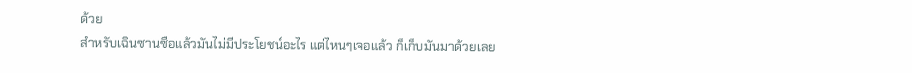ด้วย
สำหรับเฉินซานซือแล้วมันไม่มีประโยชน์อะไร แต่ไหนๆเจอแล้ว ก็เก็บมันมาด้วยเลย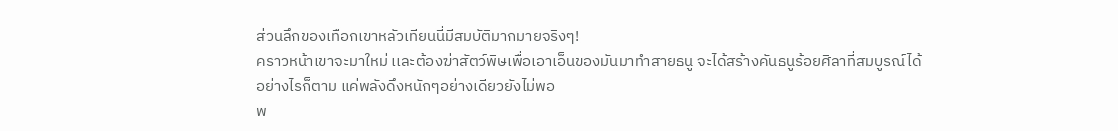ส่วนลึกของเทือกเขาหลัวเทียนนี่มีสมบัติมากมายจริงๆ!
คราวหน้าเขาจะมาใหม่ เเละต้องฆ่าสัตว์พิษเพื่อเอาเอ็นของมันมาทำสายธนู จะได้สร้างคันธนูร้อยศิลาที่สมบูรณ์ได้
อย่างไรก็ตาม แค่พลังดึงหนักๆอย่างเดียวยังไม่พอ
พ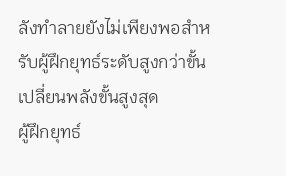ลังทำลายยังไม่เพียงพอสำหรับผู้ฝึกยุทธ์ระดับสูงกว่าขั้นเปลี่ยนพลังขั้นสูงสุด
ผู้ฝึกยุทธ์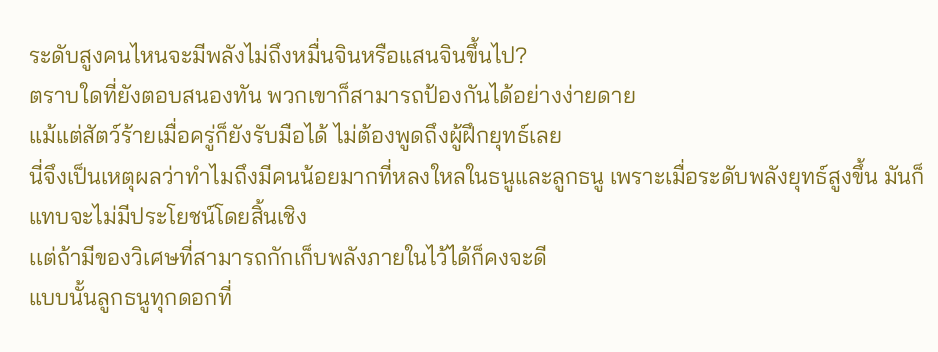ระดับสูงคนไหนจะมีพลังไม่ถึงหมื่นจินหรือแสนจินขึ้นไป?
ตราบใดที่ยังตอบสนองทัน พวกเขาก็สามารถป้องกันได้อย่างง่ายดาย
แม้แต่สัตว์ร้ายเมื่อครู่ก็ยังรับมือได้ ไม่ต้องพูดถึงผู้ฝึกยุทธ์เลย
นี่จึงเป็นเหตุผลว่าทำไมถึงมีคนน้อยมากที่หลงใหลในธนูและลูกธนู เพราะเมื่อระดับพลังยุทธ์สูงขึ้น มันก็แทบจะไม่มีประโยชน์โดยสิ้นเชิง
เเต่ถ้ามีของวิเศษที่สามารถกักเก็บพลังภายในไว้ได้ก็คงจะดี
แบบนั้นลูกธนูทุกดอกที่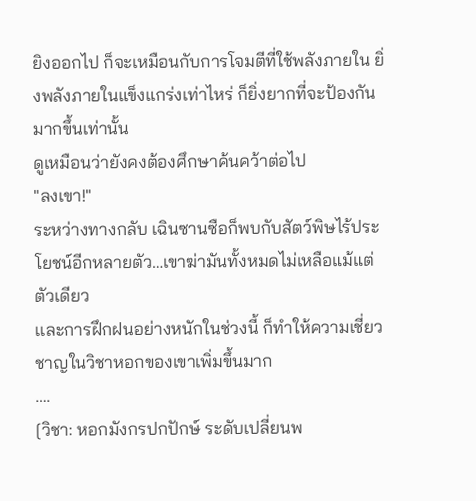ยิงออกไป ก็จะเหมือนกับการโจมตีที่ใช้พลังภายใน ยิ่งพลังภายในแข็งแกร่งเท่าไหร่ ก็ยิ่งยากที่จะป้องกันมากขึ้นเท่านั้น
ดูเหมือนว่ายังคงต้องศึกษาค้นคว้าต่อไป
"ลงเขา!"
ระหว่างทางกลับ เฉินซานซือก็พบกับสัตว์พิษไร้ประโยชน์อีกหลายตัว…เขาฆ่ามันทั้งหมดไม่เหลือแม้แต่ตัวเดียว
เเละการฝึกฝนอย่างหนักในช่วงนี้ ก็ทำให้ความเชี่ยวชาญในวิชาหอกของเขาเพิ่มขึ้นมาก
….
[วิชา: หอกมังกรปกปักษ์ ระดับเปลี่ยนพ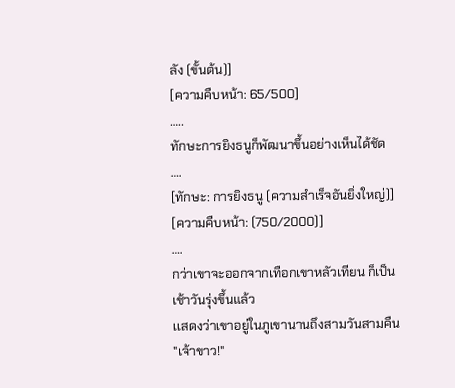ลัง (ขั้นต้น)]
[ความคืบหน้า: 65/500]
…..
ทักษะการยิงธนูก็พัฒนาขึ้นอย่างเห็นได้ชัด
….
[ทักษะ: การยิงธนู (ความสำเร็จอันยิ่งใหญ่)]
[ความคืบหน้า: (750/2000)]
….
กว่าเขาจะออกจากเทือกเขาหลัวเทียน ก็เป็นเช้าวันรุ่งขึ้นแล้ว
เเสดงว่าเขาอยู่ในภูเขานานถึงสามวันสามคืน
"เจ้าขาว!"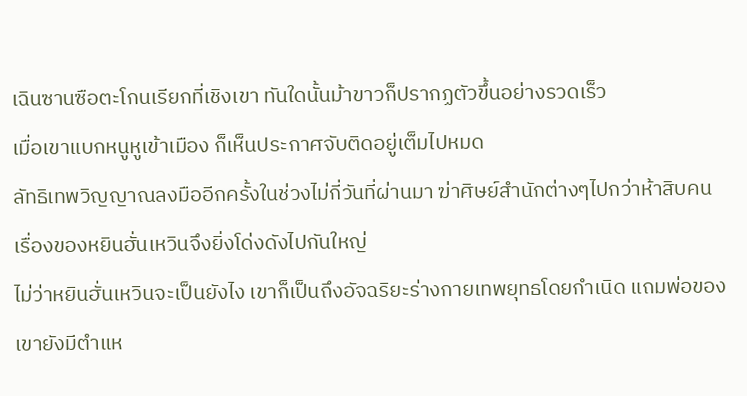เฉินซานซือตะโกนเรียกที่เชิงเขา ทันใดนั้นม้าขาวก็ปรากฏตัวขึ้นอย่างรวดเร็ว
เมื่อเขาแบกหนูหูเข้าเมือง ก็เห็นประกาศจับติดอยู่เต็มไปหมด
ลัทธิเทพวิญญาณลงมืออีกครั้งในช่วงไม่กี่วันที่ผ่านมา ฆ่าศิษย์สำนักต่างๆไปกว่าห้าสิบคน เรื่องของหยินฮั่นเหวินจึงยิ่งโด่งดังไปกันใหญ่
ไม่ว่าหยินฮั่นเหวินจะเป็นยังไง เขาก็เป็นถึงอัจฉริยะร่างกายเทพยุทธโดยกำเนิด แถมพ่อของเขายังมีตำแห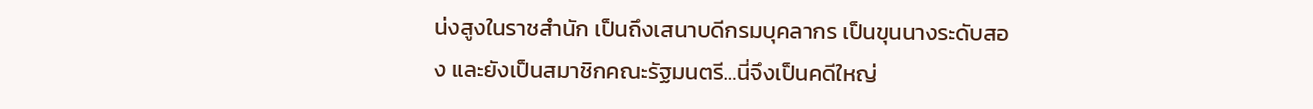น่งสูงในราชสำนัก เป็นถึงเสนาบดีกรมบุคลากร เป็นขุนนางระดับสอง และยังเป็นสมาชิกคณะรัฐมนตรี…นี่จึงเป็นคดีใหญ่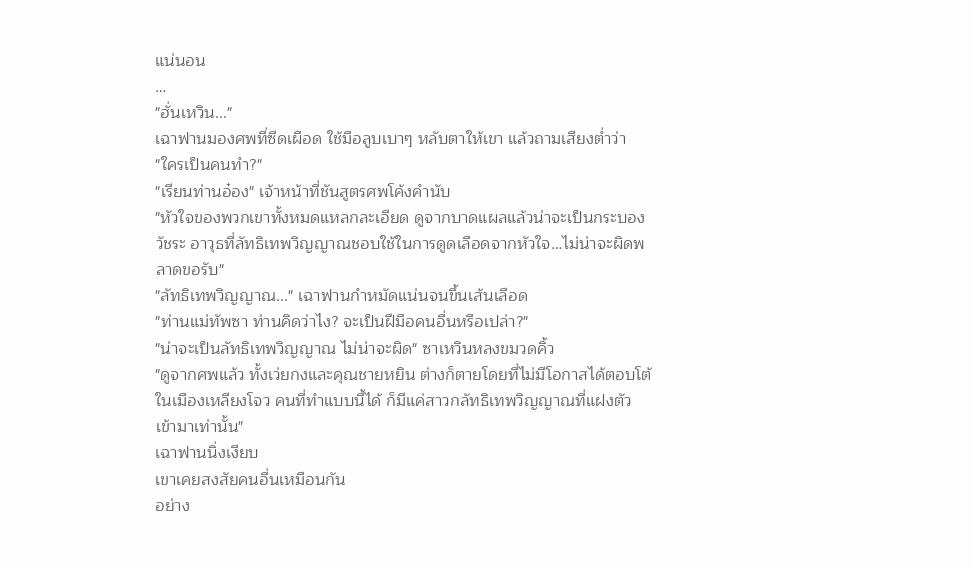แน่นอน
…
"ฮั่นเหวิน..."
เฉาฟานมองศพที่ซีดเผือด ใช้มือลูบเบาๆ หลับตาให้เขา แล้วถามเสียงต่ำว่า
"ใครเป็นคนทำ?"
"เรียนท่านอ๋อง" เจ้าหน้าที่ชันสูตรศพโค้งคำนับ
"หัวใจของพวกเขาทั้งหมดแหลกละเอียด ดูจากบาดแผลแล้วน่าจะเป็นกระบองวัชระ อาวุธที่ลัทธิเทพวิญญาณชอบใช้ในการดูดเลือดจากหัวใจ…ไม่น่าจะผิดพลาดขอรับ"
"ลัทธิเทพวิญญาณ..." เฉาฟานกำหมัดแน่นจนขึ้นเส้นเลือด
"ท่านแม่ทัพซา ท่านคิดว่าไง? จะเป็นฝีมือคนอื่นหรือเปล่า?"
"น่าจะเป็นลัทธิเทพวิญญาณ ไม่น่าจะผิด" ซาเหวินหลงขมวดคิ้ว
"ดูจากศพแล้ว ทั้งเว่ยกงและคุณชายหยิน ต่างก็ตายโดยที่ไม่มีโอกาสได้ตอบโต้ ในเมืองเหลียงโจว คนที่ทำแบบนี้ได้ ก็มีแค่สาวกลัทธิเทพวิญญาณที่แฝงตัวเข้ามาเท่านั้น"
เฉาฟานนิ่งเงียบ
เขาเคยสงสัยคนอื่นเหมือนกัน
อย่าง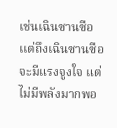เช่นเฉินซานซือ
เเต่ถึงเฉินซานซือจะมีแรงจูงใจ แต่ไม่มีพลังมากพอ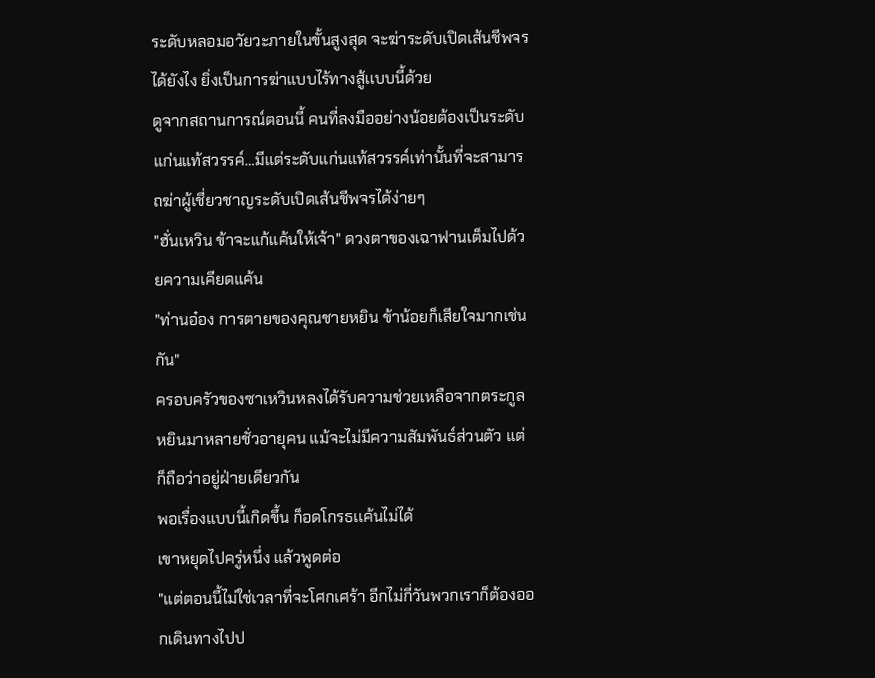ระดับหลอมอวัยวะภายในขั้นสูงสุด จะฆ่าระดับเปิดเส้นชีพจรได้ยังไง ยิ่งเป็นการฆ่าแบบไร้ทางสู้เเบบนี้ด้วย
ดูจากสถานการณ์ตอนนี้ คนที่ลงมืออย่างน้อยต้องเป็นระดับแก่นแท้สวรรค์…มีแต่ระดับแก่นแท้สวรรค์เท่านั้นที่จะสามารถฆ่าผู้เชี่ยวชาญระดับเปิดเส้นชีพจรได้ง่ายๆ
"ฮั่นเหวิน ข้าจะแก้แค้นให้เจ้า" ดวงตาของเฉาฟานเต็มไปด้วยความเคียดแค้น
"ท่านอ๋อง การตายของคุณชายหยิน ข้าน้อยก็เสียใจมากเช่นกัน"
ครอบครัวของซาเหวินหลงได้รับความช่วยเหลือจากตระกูลหยินมาหลายชั่วอายุคน แม้จะไม่มีความสัมพันธ์ส่วนตัว แต่ก็ถือว่าอยู่ฝ่ายเดียวกัน
พอเรื่องแบบนี้เกิดขึ้น ก็อดโกรธเเค้นไม่ได้
เขาหยุดไปครู่หนึ่ง แล้วพูดต่อ
"แต่ตอนนี้ไม่ใช่เวลาที่จะโศกเศร้า อีกไม่กี่วันพวกเราก็ต้องออกเดินทางไปป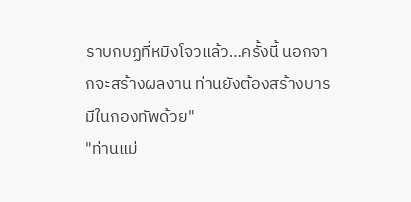ราบกบฏที่หมิงโจวแล้ว…ครั้งนี้ นอกจากจะสร้างผลงาน ท่านยังต้องสร้างบารมีในกองทัพด้วย"
"ท่านแม่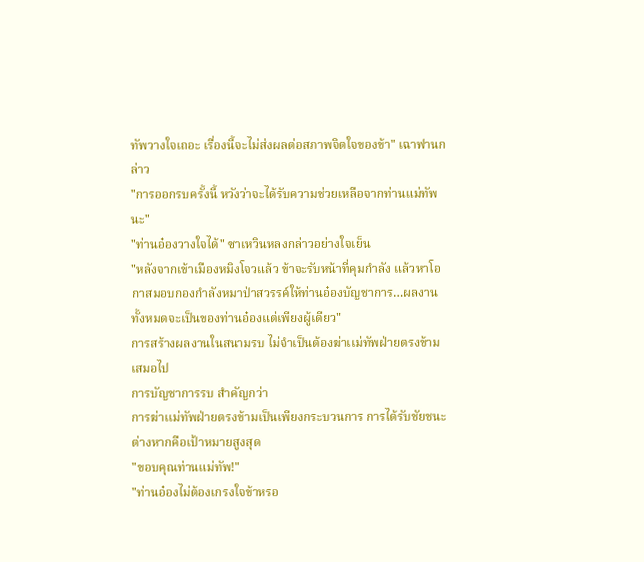ทัพวางใจเถอะ เรื่องนี้จะไม่ส่งผลต่อสภาพจิตใจของข้า" เฉาฟานกล่าว
"การออกรบครั้งนี้ หวังว่าจะได้รับความช่วยเหลือจากท่านแม่ทัพนะ"
"ท่านอ๋องวางใจได้" ซาเหวินหลงกล่าวอย่างใจเย็น
"หลังจากเข้าเมืองหมิงโจวแล้ว ข้าจะรับหน้าที่คุมกำลัง แล้วหาโอกาสมอบกองกำลังหมาป่าสวรรค์ให้ท่านอ๋องบัญชาการ…ผลงานทั้งหมดจะเป็นของท่านอ๋องแต่เพียงผู้เดียว"
การสร้างผลงานในสนามรบ ไม่จำเป็นต้องฆ่าเเม่ทัพฝ่ายตรงข้ามเสมอไป
การบัญชาการรบ สำคัญกว่า
การฆ่าเเม่ทัพฝ่ายตรงข้ามเป็นเพียงกระบวนการ การได้รับชัยชนะต่างหากคือเป้าหมายสูงสุด
"ขอบคุณท่านแม่ทัพ!"
"ท่านอ๋องไม่ต้องเกรงใจข้าหรอ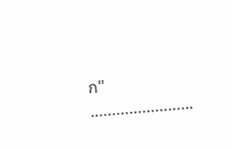ก"
.…………………..